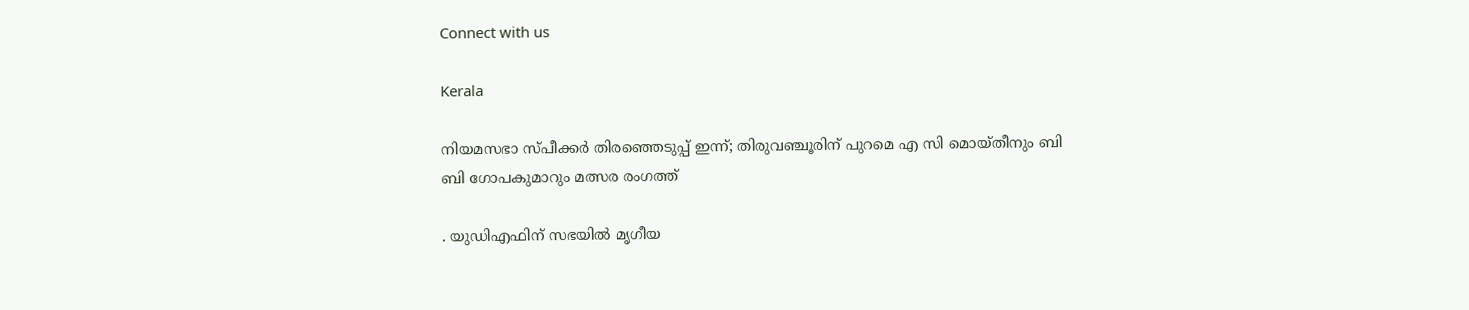Connect with us

Kerala

നിയമസഭാ സ്പീക്കര്‍ തിരഞ്ഞെടുപ്പ് ഇന്ന്; തിരുവഞ്ചൂരിന് പുറമെ എ സി മൊയ്തീനും ബി ബി ഗോപകുമാറും മത്സര രംഗത്ത്

. യുഡിഎഫിന് സഭയില്‍ മൃഗീയ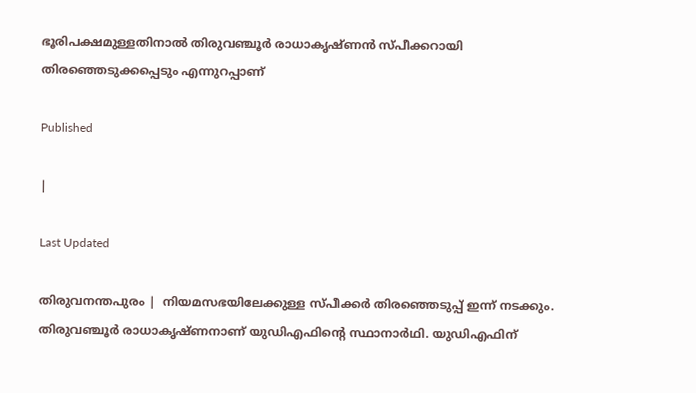ഭൂരിപക്ഷമുള്ളതിനാല്‍ തിരുവഞ്ചൂര്‍ രാധാകൃഷ്ണന്‍ സ്പീക്കറായി തിരഞ്ഞെടുക്കപ്പെടും എന്നുറപ്പാണ്

Published

|

Last Updated

തിരുവനന്തപുരം |  നിയമസഭയിലേക്കുള്ള സ്പീക്കര്‍ തിരഞ്ഞെടുപ്പ് ഇന്ന് നടക്കും. തിരുവഞ്ചൂര്‍ രാധാകൃഷ്ണനാണ് യുഡിഎഫിന്റെ സ്ഥാനാര്‍ഥി. യുഡിഎഫിന്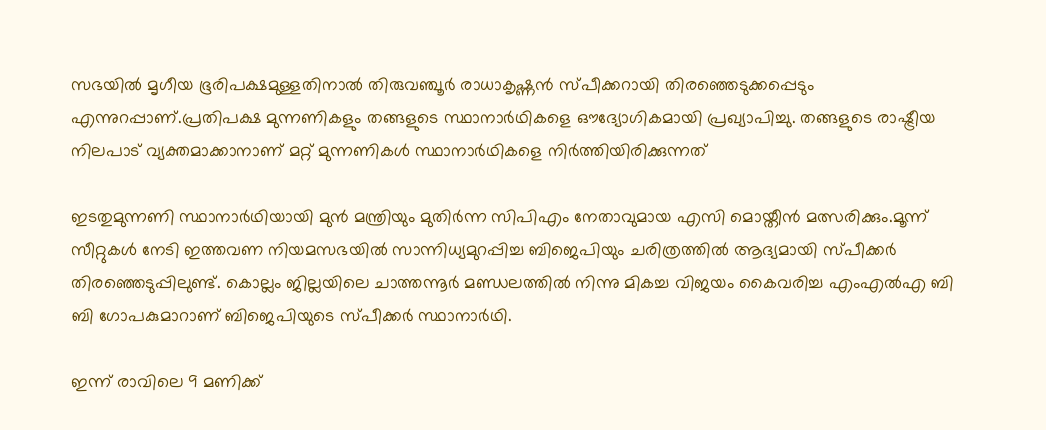സഭയില്‍ മൃഗീയ ഭൂരിപക്ഷമുള്ളതിനാല്‍ തിരുവഞ്ചൂര്‍ രാധാകൃഷ്ണന്‍ സ്പീക്കറായി തിരഞ്ഞെടുക്കപ്പെടും എന്നുറപ്പാണ്.പ്രതിപക്ഷ മുന്നണികളും തങ്ങളുടെ സ്ഥാനാര്‍ഥികളെ ഔദ്യോഗികമായി പ്രഖ്യാപിച്ചു. തങ്ങളുടെ രാഷ്ട്രീയ നിലപാട് വ്യക്തമാക്കാനാണ് മറ്റ് മുന്നണികള്‍ സ്ഥാനാര്‍ഥികളെ നിര്‍ത്തിയിരിക്കുന്നത്

ഇടതുമുന്നണി സ്ഥാനാര്‍ഥിയായി മുന്‍ മന്ത്രിയും മുതിര്‍ന്ന സിപിഎം നേതാവുമായ എസി മൊയ്തീന്‍ മത്സരിക്കും.മൂന്ന് സീറ്റുകള്‍ നേടി ഇത്തവണ നിയമസഭയില്‍ സാന്നിധ്യമുറപ്പിച്ച ബിജെപിയും ചരിത്രത്തില്‍ ആദ്യമായി സ്പീക്കര്‍ തിരഞ്ഞെടുപ്പിലുണ്ട്. കൊല്ലം ജില്ലയിലെ ചാത്തന്നൂര്‍ മണ്ഡലത്തില്‍ നിന്നു മികച്ച വിജയം കൈവരിച്ച എംഎല്‍എ ബി ബി ഗോപകുമാറാണ് ബിജെപിയുടെ സ്പീക്കര്‍ സ്ഥാനാര്‍ഥി.

ഇന്ന് രാവിലെ 9 മണിക്ക്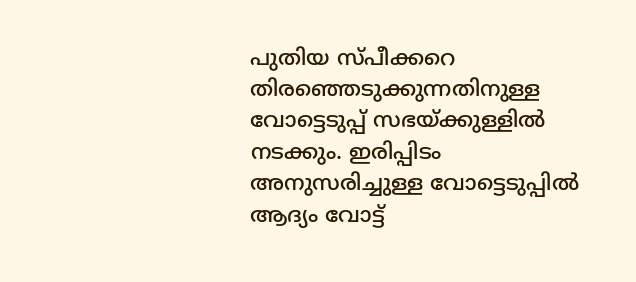പുതിയ സ്പീക്കറെ തിരഞ്ഞെടുക്കുന്നതിനുള്ള വോട്ടെടുപ്പ് സഭയ്ക്കുള്ളില്‍ നടക്കും. ഇരിപ്പിടം അനുസരിച്ചുള്ള വോട്ടെടുപ്പില്‍ ആദ്യം വോട്ട്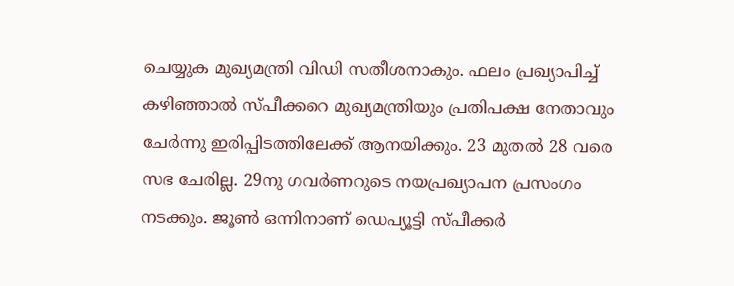ചെയ്യുക മുഖ്യമന്ത്രി വിഡി സതീശനാകും. ഫലം പ്രഖ്യാപിച്ച് കഴിഞ്ഞാല്‍ സ്പീക്കറെ മുഖ്യമന്ത്രിയും പ്രതിപക്ഷ നേതാവും ചേര്‍ന്നു ഇരിപ്പിടത്തിലേക്ക് ആനയിക്കും. 23 മുതല്‍ 28 വരെ സഭ ചേരില്ല. 29നു ഗവര്‍ണറുടെ നയപ്രഖ്യാപന പ്രസംഗം നടക്കും. ജൂണ്‍ ഒന്നിനാണ് ഡെപ്യൂട്ടി സ്പീക്കര്‍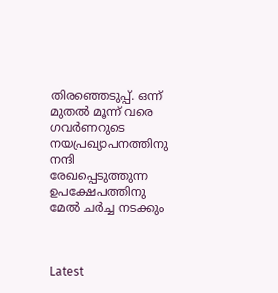തിരഞ്ഞെടുപ്പ്. ഒന്ന് മുതല്‍ മൂന്ന് വരെ ഗവര്‍ണറുടെ നയപ്രഖ്യാപനത്തിനു നന്ദി രേഖപ്പെടുത്തുന്ന ഉപക്ഷേപത്തിനു മേല്‍ ചര്‍ച്ച നടക്കും



Latest